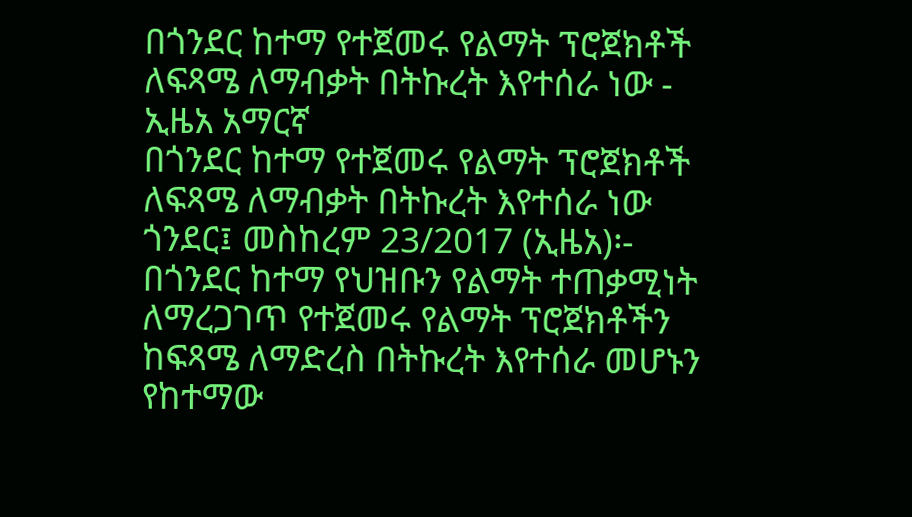በጎንደር ከተማ የተጀመሩ የልማት ፕሮጀክቶች ለፍጻሜ ለማብቃት በትኩረት እየተሰራ ነው - ኢዜአ አማርኛ
በጎንደር ከተማ የተጀመሩ የልማት ፕሮጀክቶች ለፍጻሜ ለማብቃት በትኩረት እየተሰራ ነው
ጎንደር፤ መስከረም 23/2017 (ኢዜአ)፡- በጎንደር ከተማ የህዝቡን የልማት ተጠቃሚነት ለማረጋገጥ የተጀመሩ የልማት ፕሮጀክቶችን ከፍጻሜ ለማድረስ በትኩረት እየተሰራ መሆኑን የከተማው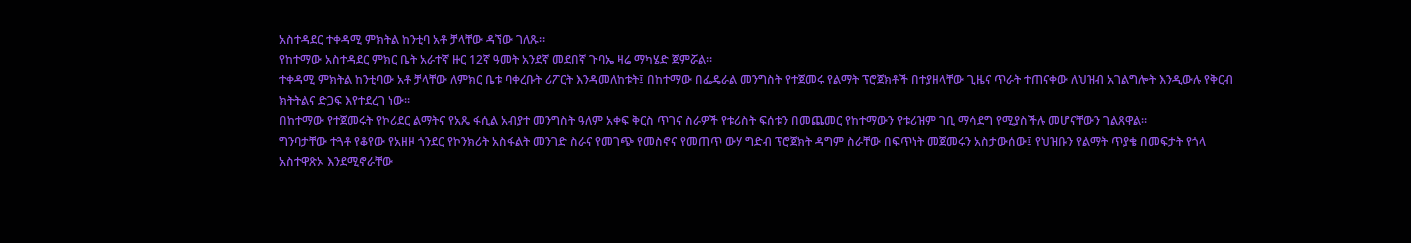አስተዳደር ተቀዳሚ ምክትል ከንቲባ አቶ ቻላቸው ዳኘው ገለጹ።
የከተማው አስተዳደር ምክር ቤት አራተኛ ዙር 12ኛ ዓመት አንደኛ መደበኛ ጉባኤ ዛሬ ማካሄድ ጀምሯል፡፡
ተቀዳሚ ምክትል ከንቲባው አቶ ቻላቸው ለምክር ቤቱ ባቀረቡት ሪፖርት እንዳመለከቱት፤ በከተማው በፌዴራል መንግስት የተጀመሩ የልማት ፕሮጀክቶች በተያዘላቸው ጊዜና ጥራት ተጠናቀው ለህዝብ አገልግሎት እንዲውሉ የቅርብ ክትትልና ድጋፍ እየተደረገ ነው፡፡
በከተማው የተጀመሩት የኮሪደር ልማትና የአጼ ፋሲል አብያተ መንግስት ዓለም አቀፍ ቅርስ ጥገና ስራዎች የቱሪስት ፍሰቱን በመጨመር የከተማውን የቱሪዝም ገቢ ማሳደግ የሚያስችሉ መሆናቸውን ገልጸዋል፡፡
ግንባታቸው ተጓቶ የቆየው የአዘዞ ጎንደር የኮንክሪት አስፋልት መንገድ ስራና የመገጭ የመስኖና የመጠጥ ውሃ ግድብ ፕሮጀክት ዳግም ስራቸው በፍጥነት መጀመሩን አስታውሰው፤ የህዝቡን የልማት ጥያቄ በመፍታት የጎላ አስተዋጽኦ እንደሚኖራቸው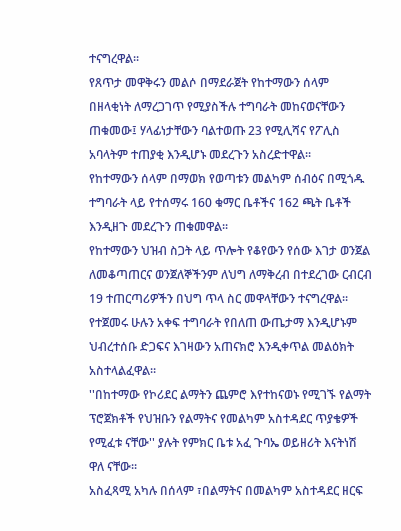ተናግረዋል፡፡
የጸጥታ መዋቅሩን መልሶ በማደራጀት የከተማውን ሰላም በዘላቂነት ለማረጋገጥ የሚያስችሉ ተግባራት መከናወናቸውን ጠቁመው፤ ሃላፊነታቸውን ባልተወጡ 23 የሚሊሻና የፖሊስ አባላትም ተጠያቂ እንዲሆኑ መደረጉን አስረድተዋል፡፡
የከተማውን ሰላም በማወክ የወጣቱን መልካም ሰብዕና በሚጎዱ ተግባራት ላይ የተሰማሩ 160 ቁማር ቤቶችና 162 ጫት ቤቶች እንዲዘጉ መደረጉን ጠቁመዋል፡፡
የከተማውን ህዝብ ስጋት ላይ ጥሎት የቆየውን የሰው እገታ ወንጀል ለመቆጣጠርና ወንጀለኞችንም ለህግ ለማቅረብ በተደረገው ርብርብ 19 ተጠርጣሪዎችን በህግ ጥላ ስር መዋላቸውን ተናግረዋል፡፡
የተጀመሩ ሁሉን አቀፍ ተግባራት የበለጠ ውጤታማ እንዲሆኑም ህብረተሰቡ ድጋፍና እገዛውን አጠናክሮ እንዲቀጥል መልዕክት አስተላልፈዋል።
''በከተማው የኮሪደር ልማትን ጨምሮ እየተከናወኑ የሚገኙ የልማት ፕሮጀክቶች የህዝቡን የልማትና የመልካም አስተዳደር ጥያቄዎች የሚፈቱ ናቸው'' ያሉት የምክር ቤቱ አፈ ጉባኤ ወይዘሪት እናትነሽ ዋለ ናቸው፡፡
አስፈጻሚ አካሉ በሰላም ፣በልማትና በመልካም አስተዳደር ዘርፍ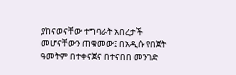ያከናወናቸው ተግባራት አበረታች መሆናቸውን ጠቁመው፤ በአዲሱ የበጀት ዓመትም በተቀናጀና በተናበበ መንገድ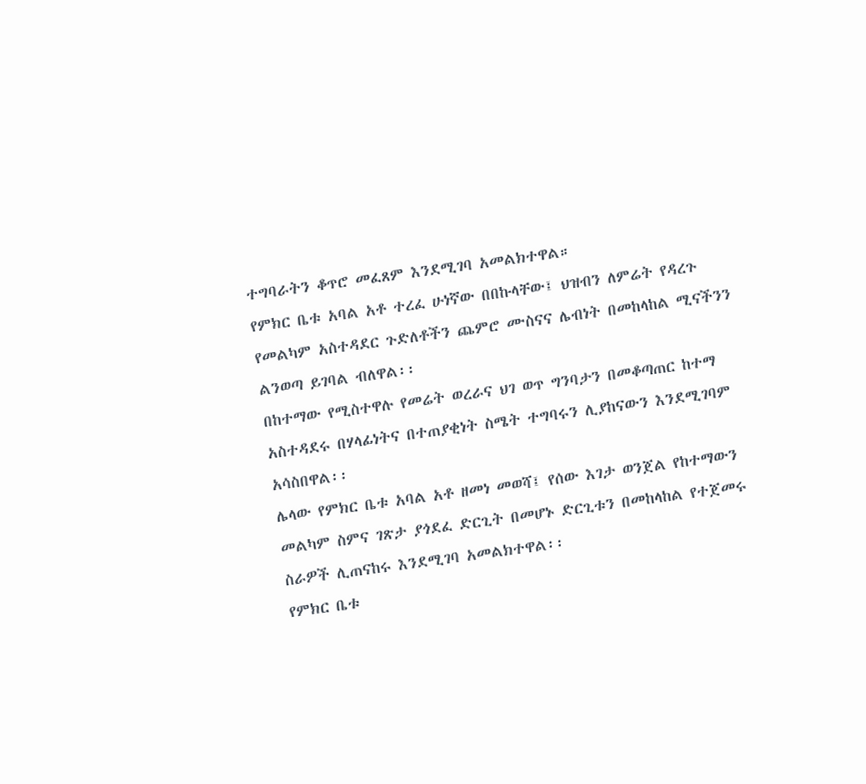ተግባራትን ቆጥሮ መፈጸም እንደሚገባ አመልክተዋል።
የምክር ቤቱ አባል አቶ ተረፈ ሁነኛው በበኩላቸው፤ ህዝብን ለምሬት የዳረጉ የመልካም አስተዳደር ጉድለቶችን ጨምሮ ሙስናና ሌብነት በመከላከል ሚናችንን ልንወጣ ይገባል ብለዋል፡፡
በከተማው የሚስተዋሉ የመሬት ወረራና ህገ ወጥ ግንባታን በመቆጣጠር ከተማ አስተዳደሩ በሃላፊነትና በተጠያቂነት ስሜት ተግባሩን ሊያከናውን እንደሚገባም አሳስበዋል፡፡
ሌላው የምክር ቤቱ አባል አቶ ዘመነ መወሻ፤ የሰው እገታ ወንጀል የከተማውን መልካም ስምና ገጽታ ያጎደፈ ድርጊት በመሆኑ ድርጊቱን በመከላከል የተጀመሩ ስራዎች ሊጠናከሩ እንደሚገባ አመልክተዋል፡፡
የምክር ቤቱ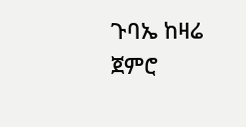ጉባኤ ከዛሬ ጀምሮ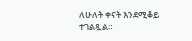ለሁለት ቀናት እንደሚቆይ ተገልጿል።